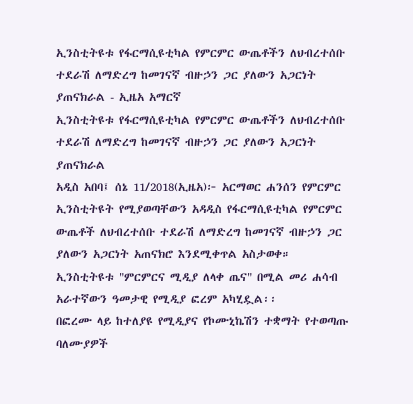ኢንስቲትዩቱ የፋርማሲዩቲካል የምርምር ውጤቶችን ለህብረተሰቡ ተደራሽ ለማድረግ ከመገናኛ ብዙኃን ጋር ያለውን አጋርነት ያጠናክራል - ኢዜአ አማርኛ
ኢንስቲትዩቱ የፋርማሲዩቲካል የምርምር ውጤቶችን ለህብረተሰቡ ተደራሽ ለማድረግ ከመገናኛ ብዙኃን ጋር ያለውን አጋርነት ያጠናክራል
አዲስ አበባ፤ ሰኔ 11/2018(ኢዜአ)፦ አርማወር ሐንሰን የምርምር ኢንስቲትዩት የሚያወጣቸውን አዳዲስ የፋርማሲዩቲካል የምርምር ውጤቶች ለህብረተሰቡ ተደራሽ ለማድረግ ከመገናኛ ብዙኃን ጋር ያለውን አጋርነት አጠናክሮ እንደሚቀጥል አስታወቀ።
ኢንስቲትዩቱ "ምርምርና ሚዲያ ለላቀ ጤና" በሚል መሪ ሐሳብ አራተኛውን ዓመታዊ የሚዲያ ፎረም አካሂዷል፡፡
በፎረሙ ላይ ከተለያዩ የሚዲያና የኮሙኒኬሽን ተቋማት የተወጣጡ ባለሙያዎች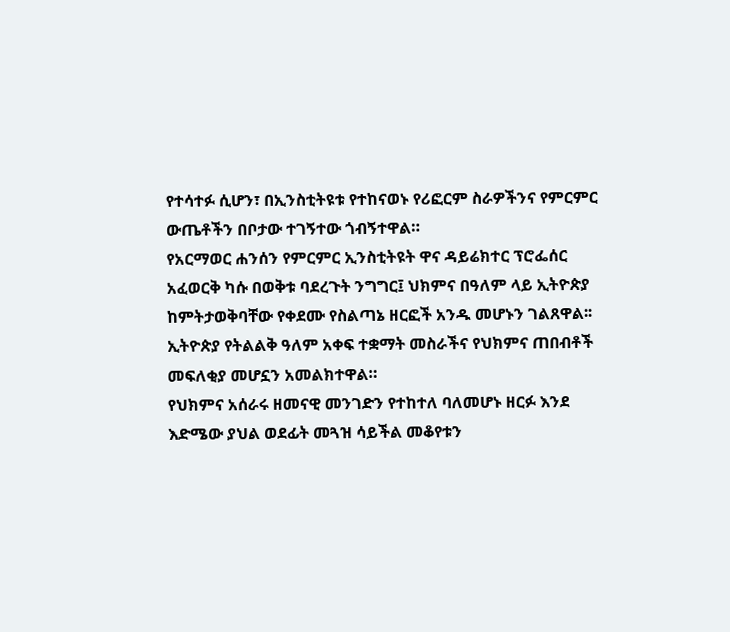የተሳተፉ ሲሆን፣ በኢንስቲትዩቱ የተከናወኑ የሪፎርም ስራዎችንና የምርምር ውጤቶችን በቦታው ተገኝተው ጎብኝተዋል።
የአርማወር ሐንሰን የምርምር ኢንስቲትዩት ዋና ዳይሬክተር ፕሮፌሰር አፈወርቅ ካሱ በወቅቱ ባደረጉት ንግግር፤ ህክምና በዓለም ላይ ኢትዮጵያ ከምትታወቅባቸው የቀደሙ የስልጣኔ ዘርፎች አንዱ መሆኑን ገልጸዋል፡፡
ኢትዮጵያ የትልልቅ ዓለም አቀፍ ተቋማት መስራችና የህክምና ጠበብቶች መፍለቂያ መሆኗን አመልክተዋል።
የህክምና አሰራሩ ዘመናዊ መንገድን የተከተለ ባለመሆኑ ዘርፉ እንደ እድሜው ያህል ወደፊት መጓዝ ሳይችል መቆየቱን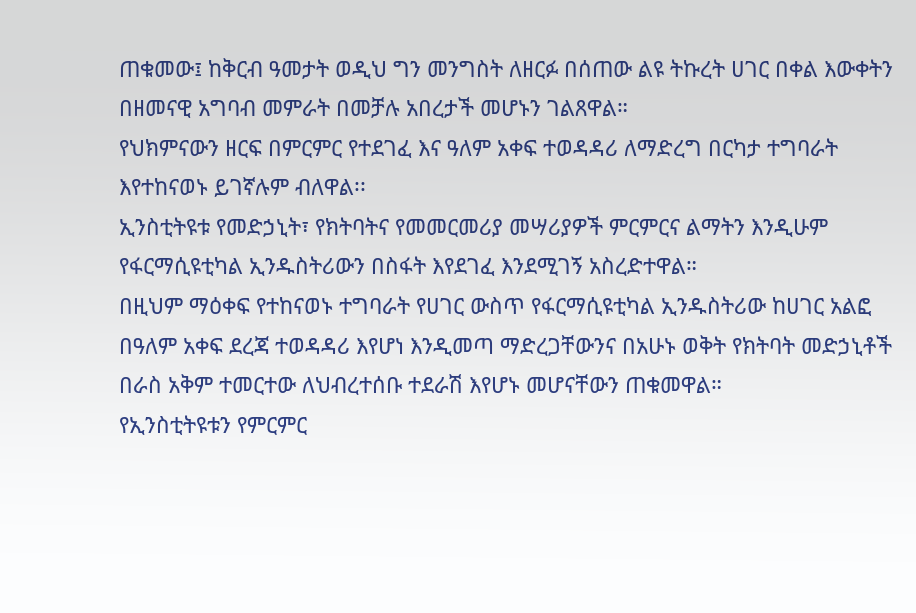ጠቁመው፤ ከቅርብ ዓመታት ወዲህ ግን መንግስት ለዘርፉ በሰጠው ልዩ ትኩረት ሀገር በቀል እውቀትን በዘመናዊ አግባብ መምራት በመቻሉ አበረታች መሆኑን ገልጸዋል።
የህክምናውን ዘርፍ በምርምር የተደገፈ እና ዓለም አቀፍ ተወዳዳሪ ለማድረግ በርካታ ተግባራት እየተከናወኑ ይገኛሉም ብለዋል፡፡
ኢንስቲትዩቱ የመድኃኒት፣ የክትባትና የመመርመሪያ መሣሪያዎች ምርምርና ልማትን እንዲሁም የፋርማሲዩቲካል ኢንዱስትሪውን በስፋት እየደገፈ እንደሚገኝ አስረድተዋል።
በዚህም ማዕቀፍ የተከናወኑ ተግባራት የሀገር ውስጥ የፋርማሲዩቲካል ኢንዱስትሪው ከሀገር አልፎ በዓለም አቀፍ ደረጃ ተወዳዳሪ እየሆነ እንዲመጣ ማድረጋቸውንና በአሁኑ ወቅት የክትባት መድኃኒቶች በራስ አቅም ተመርተው ለህብረተሰቡ ተደራሽ እየሆኑ መሆናቸውን ጠቁመዋል።
የኢንስቲትዩቱን የምርምር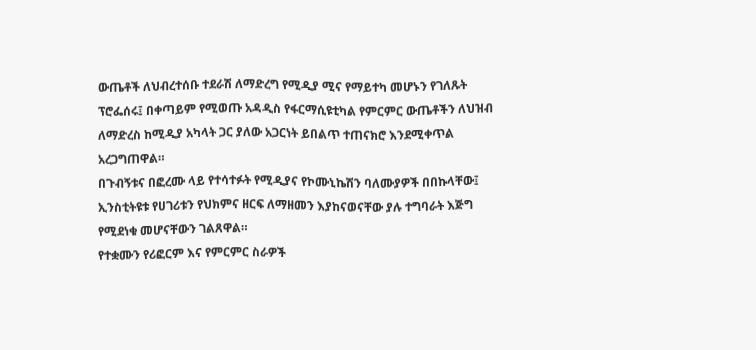ውጤቶች ለህብረተሰቡ ተደራሽ ለማድረግ የሚዲያ ሚና የማይተካ መሆኑን የገለጹት ፕሮፌሰሩ፤ በቀጣይም የሚወጡ አዳዲስ የፋርማሲዩቲካል የምርምር ውጤቶችን ለህዝብ ለማድረስ ከሚዲያ አካላት ጋር ያለው አጋርነት ይበልጥ ተጠናክሮ እንደሚቀጥል አረጋግጠዋል።
በጉብኝቱና በፎረሙ ላይ የተሳተፉት የሚዲያና የኮሙኒኬሽን ባለሙያዎች በበኩላቸው፤ ኢንስቲትዩቱ የሀገሪቱን የህክምና ዘርፍ ለማዘመን እያከናወናቸው ያሉ ተግባራት እጅግ የሚደነቁ መሆናቸውን ገልጸዋል።
የተቋሙን የሪፎርም እና የምርምር ስራዎች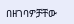በዘገባዎቻቸው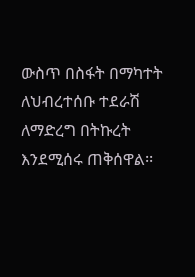ውስጥ በስፋት በማካተት ለህብረተሰቡ ተደራሽ ለማድረግ በትኩረት እንደሚሰሩ ጠቅሰዋል፡፡